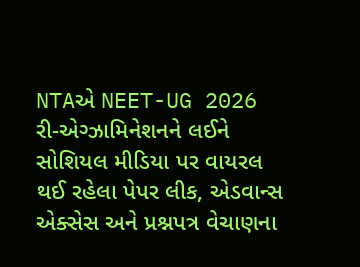NTAએ NEET-UG 2026 રી-એગ્ઝામિનેશનને લઈને સોશિયલ મીડિયા પર વાયરલ થઈ રહેલા પેપર લીક, એડવાન્સ એક્સેસ અને પ્રશ્નપત્ર વેચાણના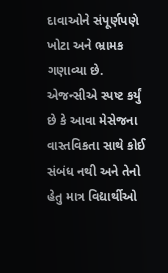દાવાઓને સંપૂર્ણપણે ખોટા અને ભ્રામક ગણાવ્યા છે. એજન્સીએ સ્પષ્ટ કર્યું છે કે આવા મેસેજના વાસ્તવિકતા સાથે કોઈ સંબંધ નથી અને તેનો હેતુ માત્ર વિદ્યાર્થીઓ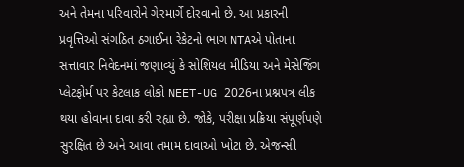અને તેમના પરિવારોને ગેરમાર્ગે દોરવાનો છે. આ પ્રકારની પ્રવૃત્તિઓ સંગઠિત ઠગાઈના રેકેટનો ભાગ NTAએ પોતાના સત્તાવાર નિવેદનમાં જણાવ્યું કે સોશિયલ મીડિયા અને મેસેજિંગ પ્લેટફોર્મ પર કેટલાક લોકો NEET-UG 2026ના પ્રશ્નપત્ર લીક થયા હોવાના દાવા કરી રહ્યા છે. જોકે, પરીક્ષા પ્રક્રિયા સંપૂર્ણપણે સુરક્ષિત છે અને આવા તમામ દાવાઓ ખોટા છે. એજન્સી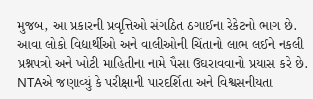મુજબ, આ પ્રકારની પ્રવૃત્તિઓ સંગઠિત ઠગાઈના રેકેટનો ભાગ છે. આવા લોકો વિદ્યાર્થીઓ અને વાલીઓની ચિંતાનો લાભ લઈને નકલી પ્રશ્નપત્રો અને ખોટી માહિતીના નામે પૈસા ઉઘરાવવાનો પ્રયાસ કરે છે. NTAએ જણાવ્યું કે પરીક્ષાની પારદર્શિતા અને વિશ્વસનીયતા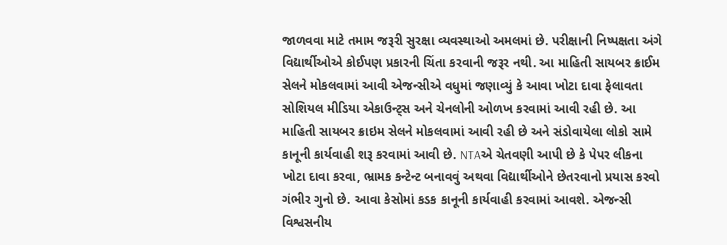જાળવવા માટે તમામ જરૂરી સુરક્ષા વ્યવસ્થાઓ અમલમાં છે. પરીક્ષાની નિષ્પક્ષતા અંગે વિદ્યાર્થીઓએ કોઈપણ પ્રકારની ચિંતા કરવાની જરૂર નથી. આ માહિતી સાયબર ક્રાઈમ સેલને મોકલવામાં આવી એજન્સીએ વધુમાં જણાવ્યું કે આવા ખોટા દાવા ફેલાવતા સોશિયલ મીડિયા એકાઉન્ટ્સ અને ચેનલોની ઓળખ કરવામાં આવી રહી છે. આ માહિતી સાયબર ક્રાઇમ સેલને મોકલવામાં આવી રહી છે અને સંડોવાયેલા લોકો સામે કાનૂની કાર્યવાહી શરૂ કરવામાં આવી છે. NTAએ ચેતવણી આપી છે કે પેપર લીકના ખોટા દાવા કરવા, ભ્રામક કન્ટેન્ટ બનાવવું અથવા વિદ્યાર્થીઓને છેતરવાનો પ્રયાસ કરવો ગંભીર ગુનો છે. આવા કેસોમાં કડક કાનૂની કાર્યવાહી કરવામાં આવશે. એજન્સી વિશ્વસનીય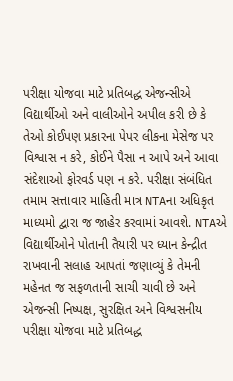પરીક્ષા યોજવા માટે પ્રતિબદ્ધ એજન્સીએ વિદ્યાર્થીઓ અને વાલીઓને અપીલ કરી છે કે તેઓ કોઈપણ પ્રકારના પેપર લીકના મેસેજ પર વિશ્વાસ ન કરે, કોઈને પૈસા ન આપે અને આવા સંદેશાઓ ફોરવર્ડ પણ ન કરે. પરીક્ષા સંબંધિત તમામ સત્તાવાર માહિતી માત્ર NTAના અધિકૃત માધ્યમો દ્વારા જ જાહેર કરવામાં આવશે. NTAએ વિદ્યાર્થીઓને પોતાની તૈયારી પર ધ્યાન કેન્દ્રીત રાખવાની સલાહ આપતાં જણાવ્યું કે તેમની મહેનત જ સફળતાની સાચી ચાવી છે અને એજન્સી નિષ્પક્ષ, સુરક્ષિત અને વિશ્વસનીય પરીક્ષા યોજવા માટે પ્રતિબદ્ધ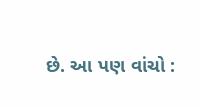છે. આ પણ વાંચો :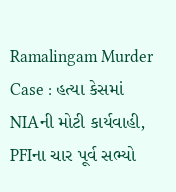Ramalingam Murder Case : હત્યા કેસમાં NIAની મોટી કાર્યવાહી, PFIના ચાર પૂર્વ સભ્યો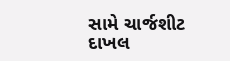સામે ચાર્જશીટ દાખલ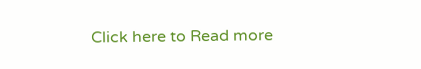Click here to Read more